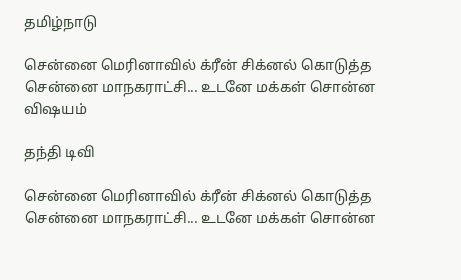தமிழ்நாடு

சென்னை மெரினாவில் க்ரீன் சிக்னல் கொடுத்த சென்னை மாநகராட்சி... உடனே மக்கள் சொன்ன விஷயம்

தந்தி டிவி

சென்னை மெரினாவில் க்ரீன் சிக்னல் கொடுத்த சென்னை மாநகராட்சி... உடனே மக்கள் சொன்ன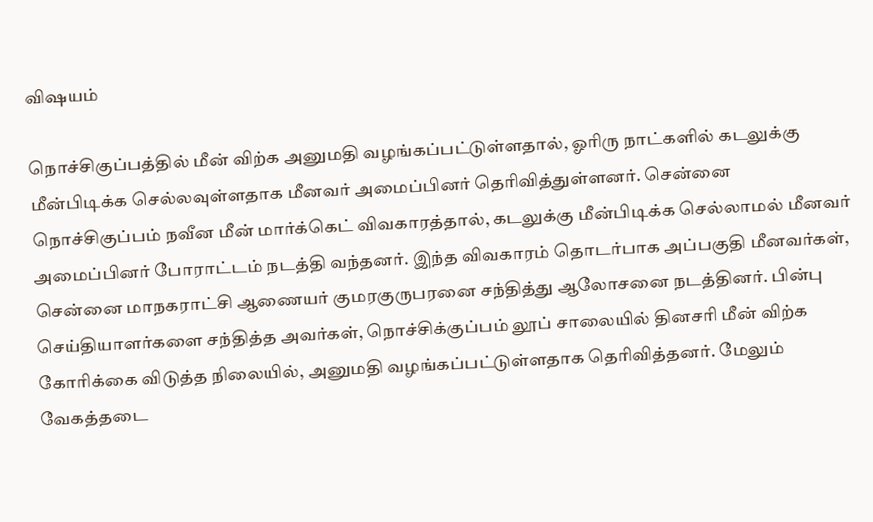விஷயம்

நொச்சிகுப்பத்தில் மீன் விற்க அனுமதி வழங்கப்பட்டுள்ளதால், ஓரிரு நாட்களில் கடலுக்கு மீன்பிடிக்க செல்லவுள்ளதாக மீனவர் அமைப்பினர் தெரிவித்துள்ளனர். சென்னை நொச்சிகுப்பம் நவீன மீன் மார்க்கெட் விவகாரத்தால், கடலுக்கு மீன்பிடிக்க செல்லாமல் மீனவர் அமைப்பினர் போராட்டம் நடத்தி வந்தனர். இந்த விவகாரம் தொடர்பாக அப்பகுதி மீனவர்கள், சென்னை மாநகராட்சி ஆணையர் குமரகுருபரனை சந்தித்து ஆலோசனை நடத்தினர். பின்பு செய்தியாளர்களை சந்தித்த அவர்கள், நொச்சிக்குப்பம் லூப் சாலையில் தினசரி மீன் விற்க கோரிக்கை விடுத்த நிலையில், அனுமதி வழங்கப்பட்டுள்ளதாக தெரிவித்தனர். மேலும் வேகத்தடை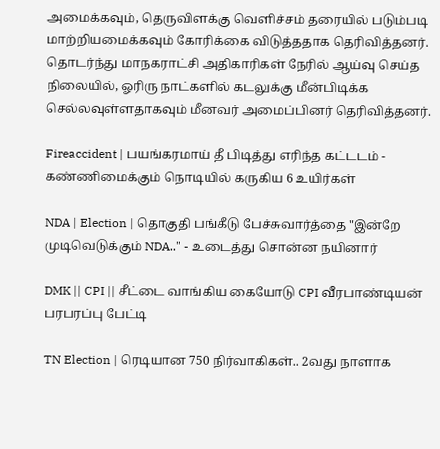அமைக்கவும், தெருவிளக்கு வெளிச்சம் தரையில் படும்படி மாற்றியமைக்கவும் கோரிக்கை விடுத்ததாக தெரிவித்தனர். தொடர்ந்து மாநகராட்சி அதிகாரிகள் நேரில் ஆய்வு செய்த நிலையில், ஓரிரு நாட்களில் கடலுக்கு மீன்பிடிக்க செல்லவுள்ளதாகவும் மீனவர் அமைப்பினர் தெரிவித்தனர்.

Fireaccident | பயங்கரமாய் தீ பிடித்து எரிந்த கட்டடம் - கண்ணிமைக்கும் நொடியில் கருகிய 6 உயிர்கள்

NDA | Election | தொகுதி பங்கீடு பேச்சுவார்த்தை "இன்றே முடிவெடுக்கும் NDA.." - உடைத்து சொன்ன நயினார்

DMK || CPI || சீட்டை வாங்கிய கையோடு CPI வீரபாண்டியன் பரபரப்பு பேட்டி

TN Election | ரெடியான 750 நிர்வாகிகள்.. 2வது நாளாக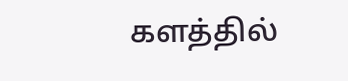களத்தில்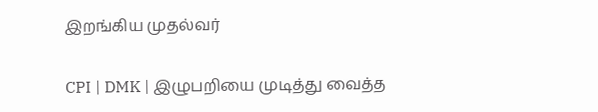இறங்கிய முதல்வர்

CPI | DMK | இழுபறியை முடித்து வைத்த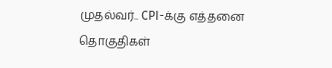முதல்வர்.. CPI-க்கு எத்தனை தொகுதிகள்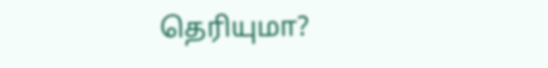தெரியுமா?